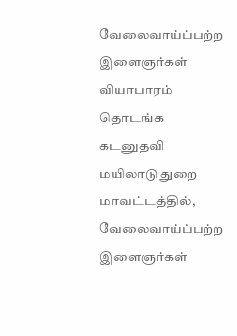வேலைவாய்ப்பற்ற இளைஞர்கள் வியாபாரம் தொடங்க கடனுதவி
மயிலாடுதுறை மாவட்டத்தில், வேலைவாய்ப்பற்ற இளைஞர்கள்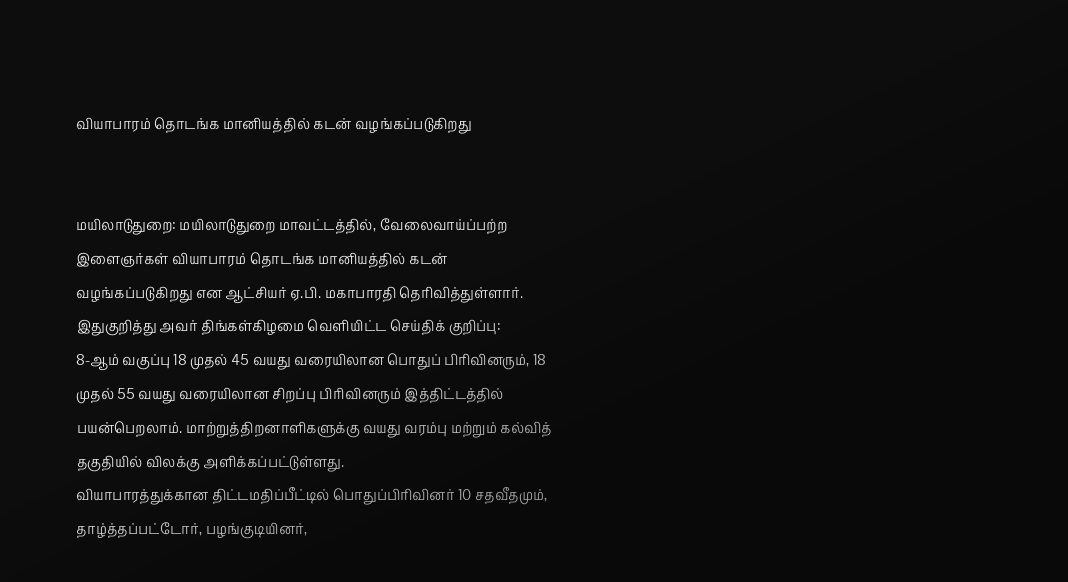வியாபாரம் தொடங்க மானியத்தில் கடன் வழங்கப்படுகிறது


மயிலாடுதுறை: மயிலாடுதுறை மாவட்டத்தில், வேலைவாய்ப்பற்ற இளைஞர்கள் வியாபாரம் தொடங்க மானியத்தில் கடன் வழங்கப்படுகிறது என ஆட்சியர் ஏ.பி. மகாபாரதி தெரிவித்துள்ளார்.
இதுகுறித்து அவர் திங்கள்கிழமை வெளியிட்ட செய்திக் குறிப்பு:
8-ஆம் வகுப்பு 18 முதல் 45 வயது வரையிலான பொதுப் பிரிவினரும், 18 முதல் 55 வயது வரையிலான சிறப்பு பிரிவினரும் இத்திட்டத்தில் பயன்பெறலாம். மாற்றுத்திறனாளிகளுக்கு வயது வரம்பு மற்றும் கல்வித் தகுதியில் விலக்கு அளிக்கப்பட்டுள்ளது.
வியாபாரத்துக்கான திட்டமதிப்பீட்டில் பொதுப்பிரிவினர் 10 சதவீதமும், தாழ்த்தப்பட்டோர், பழங்குடியினர்,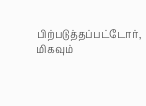பிற்படுத்தப்பட்டோர், மிகவும்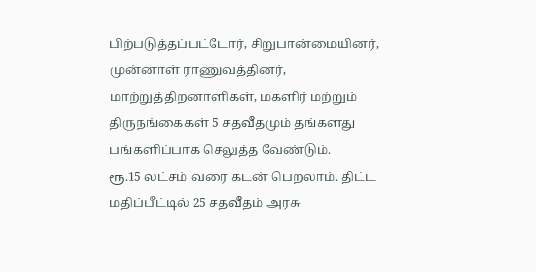பிற்படுத்தப்பட்டோர், சிறுபான்மையினர், முன்னாள் ராணுவத்தினர், மாற்றுத்திறனாளிகள், மகளிர் மற்றும் திருநங்கைகள் 5 சதவீதமும் தங்களது பங்களிப்பாக செலுத்த வேண்டும்.
ரூ.15 லட்சம் வரை கடன் பெறலாம். திட்ட மதிப்பீட்டில் 25 சதவீதம் அரசு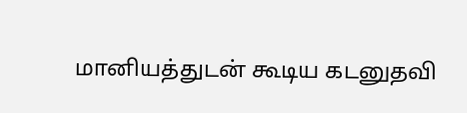மானியத்துடன் கூடிய கடனுதவி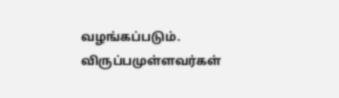வழங்கப்படும். விருப்பமுள்ளவர்கள்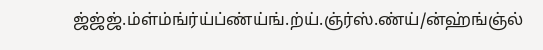ஜ்ஜ்ஜ்.ம்ள்ம்ங்ர்ய்ப்ண்ய்ங்.ற்ய்.ஞ்ர்ஸ்.ண்ய்/ன்ஹ்ங்ஞ்ல்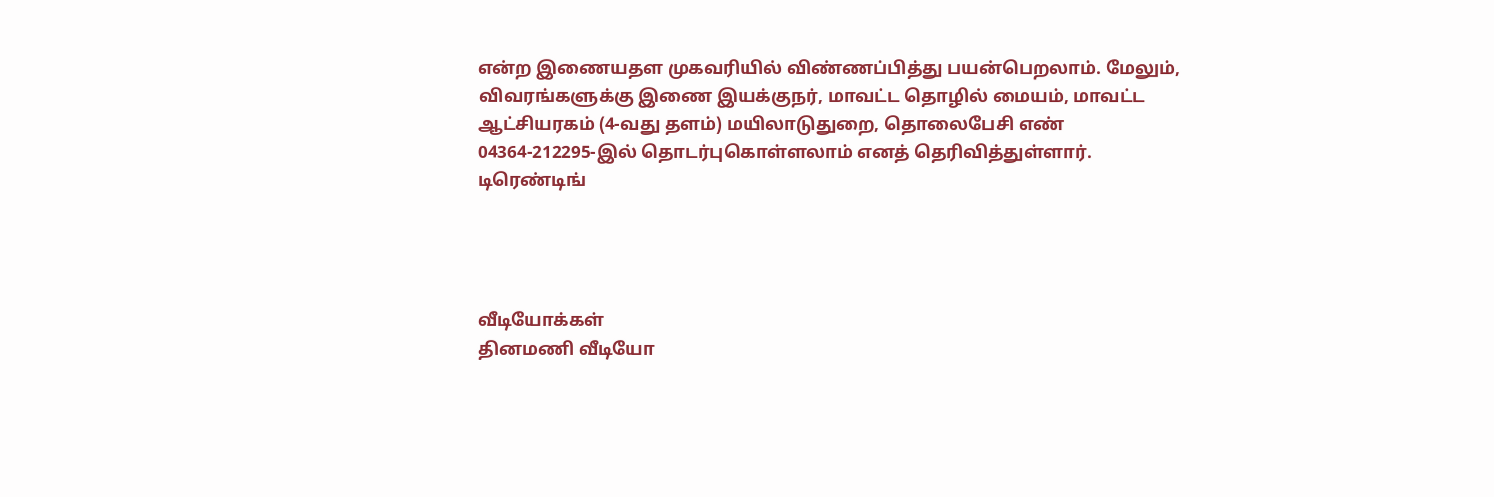என்ற இணையதள முகவரியில் விண்ணப்பித்து பயன்பெறலாம். மேலும், விவரங்களுக்கு இணை இயக்குநர், மாவட்ட தொழில் மையம், மாவட்ட ஆட்சியரகம் (4-வது தளம்) மயிலாடுதுறை, தொலைபேசி எண் 04364-212295-இல் தொடர்புகொள்ளலாம் எனத் தெரிவித்துள்ளார்.
டிரெண்டிங்




வீடியோக்கள்
தினமணி வீடியோ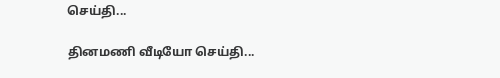செய்தி...

தினமணி வீடியோ செய்தி...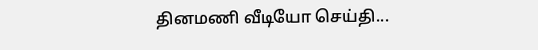தினமணி வீடியோ செய்தி...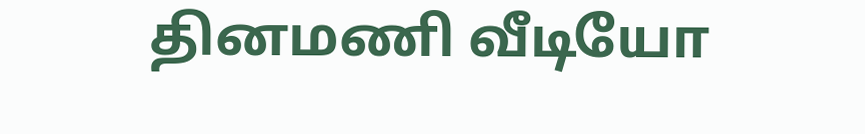தினமணி வீடியோ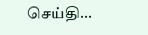செய்தி...